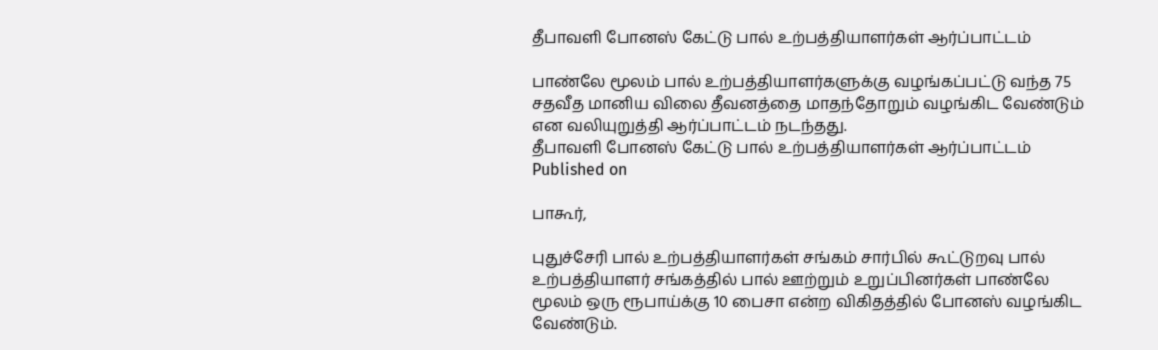தீபாவளி போனஸ் கேட்டு பால் உற்பத்தியாளர்கள் ஆர்ப்பாட்டம்

பாண்லே மூலம் பால் உற்பத்தியாளர்களுக்கு வழங்கப்பட்டு வந்த 75 சதவீத மானிய விலை தீவனத்தை மாதந்தோறும் வழங்கிட வேண்டும் என வலியுறுத்தி ஆர்ப்பாட்டம் நடந்தது.
தீபாவளி போனஸ் கேட்டு பால் உற்பத்தியாளர்கள் ஆர்ப்பாட்டம்
Published on

பாகூர்,

புதுச்சேரி பால் உற்பத்தியாளர்கள் சங்கம் சார்பில் கூட்டுறவு பால் உற்பத்தியாளர் சங்கத்தில் பால் ஊற்றும் உறுப்பினர்கள் பாண்லே மூலம் ஒரு ரூபாய்க்கு 10 பைசா என்ற விகிதத்தில் போனஸ் வழங்கிட வேண்டும்.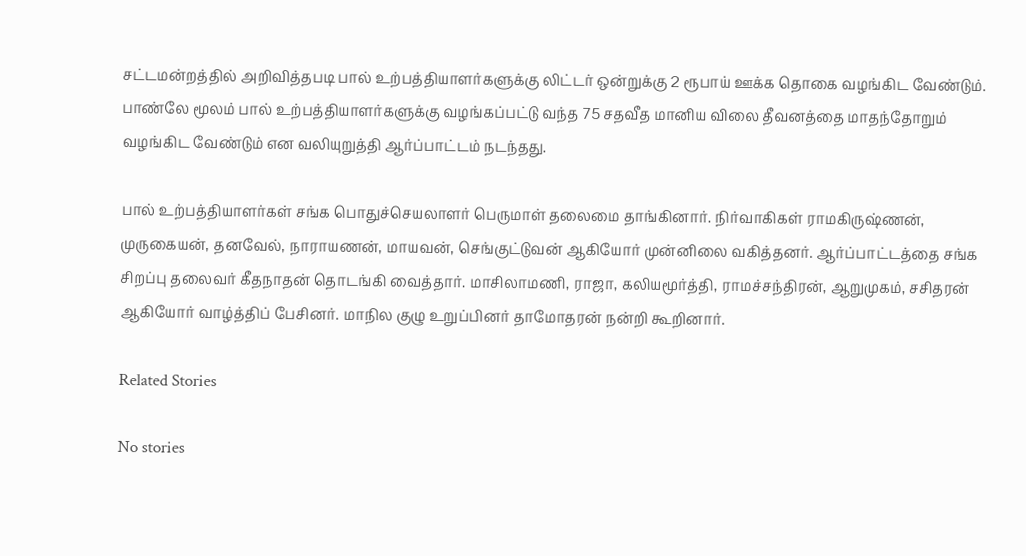சட்டமன்றத்தில் அறிவித்தபடி பால் உற்பத்தியாளர்களுக்கு லிட்டர் ஒன்றுக்கு 2 ரூபாய் ஊக்க தொகை வழங்கிட வேண்டும். பாண்லே மூலம் பால் உற்பத்தியாளர்களுக்கு வழங்கப்பட்டு வந்த 75 சதவீத மானிய விலை தீவனத்தை மாதந்தோறும் வழங்கிட வேண்டும் என வலியுறுத்தி ஆர்ப்பாட்டம் நடந்தது.

பால் உற்பத்தியாளர்கள் சங்க பொதுச்செயலாளர் பெருமாள் தலைமை தாங்கினார். நிர்வாகிகள் ராமகிருஷ்ணன், முருகையன், தனவேல், நாராயணன், மாயவன், செங்குட்டுவன் ஆகியோர் முன்னிலை வகித்தனர். ஆர்ப்பாட்டத்தை சங்க சிறப்பு தலைவர் கீதநாதன் தொடங்கி வைத்தார். மாசிலாமணி, ராஜா, கலியமூர்த்தி, ராமச்சந்திரன், ஆறுமுகம், சசிதரன் ஆகியோர் வாழ்த்திப் பேசினர். மாநில குழு உறுப்பினர் தாமோதரன் நன்றி கூறினார்.

Related Stories

No stories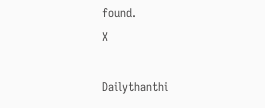found.
X

Dailythanthi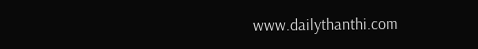www.dailythanthi.com